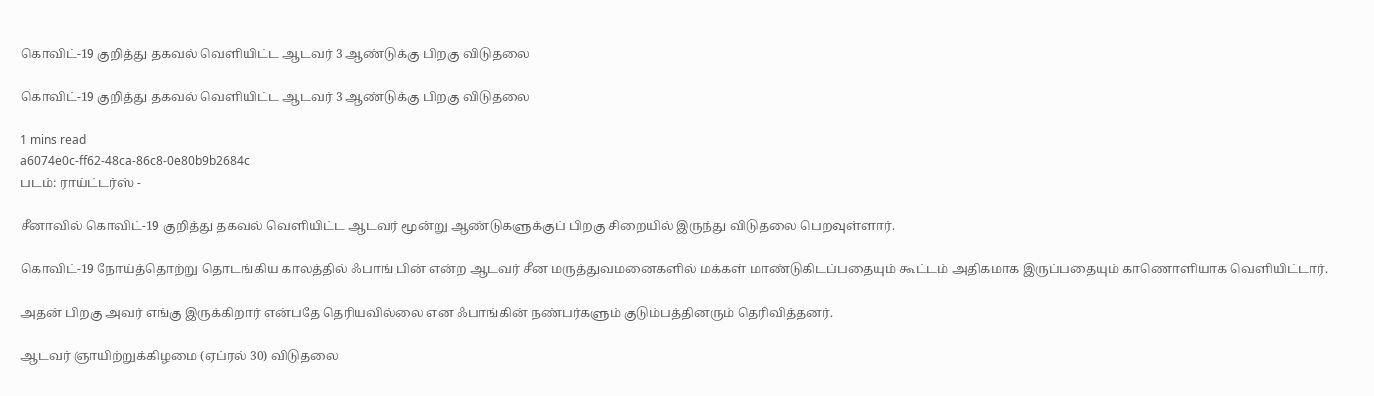கொவிட்-19 குறித்து தகவல் வெளியிட்ட ஆடவர் 3 ஆண்டுக்கு பிறகு விடுதலை

கொவிட்-19 குறித்து தகவல் வெளியிட்ட ஆடவர் 3 ஆண்டுக்கு பிறகு விடுதலை

1 mins read
a6074e0c-ff62-48ca-86c8-0e80b9b2684c
படம்: ராய்ட்டர்ஸ் -

சீனாவில் கொவிட்-19 குறித்து தகவல் வெளியிட்ட ஆடவர் மூன்று ஆண்டுகளுக்குப் பிறகு சிறையில் இருந்து விடுதலை பெறவுள்ளார்.

கொவிட்-19 நோய்த்தொற்று தொடங்கிய காலத்தில் ஃபாங் பின் என்ற ஆடவர் சீன மருத்துவமனைகளில் மக்கள் மாண்டுகிடப்பதையும் கூட்டம் அதிகமாக இருப்பதையும் காணொளியாக வெளியிட்டார்.

அதன் பிறகு அவர் எங்கு இருக்கிறார் என்பதே தெரியவில்லை என ஃபாங்கின் நண்பர்களும் குடும்பத்தினரும் தெரிவித்தனர்.

ஆடவர் ஞாயிற்றுக்கிழமை (ஏப்ரல் 30) விடுதலை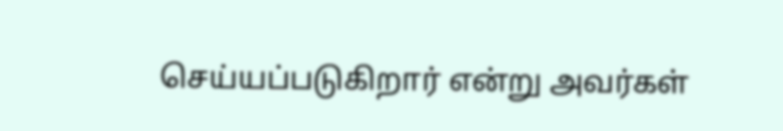செய்யப்படுகிறார் என்று அவர்கள்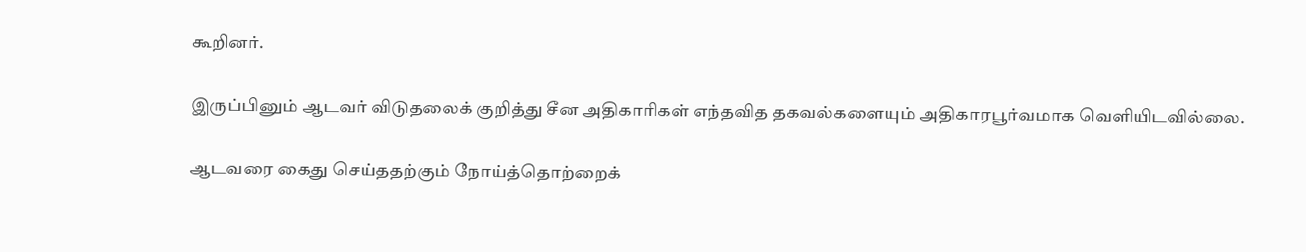கூறினர்.

இருப்பினும் ஆடவர் விடுதலைக் குறித்து சீன அதிகாரிகள் எந்தவித தகவல்களையும் அதிகாரபூர்வமாக வெளியிடவில்லை.

ஆடவரை கைது செய்ததற்கும் நோய்த்தொற்றைக்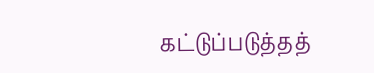கட்டுப்படுத்தத்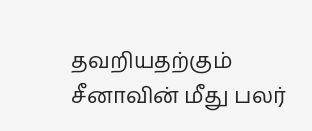தவறியதற்கும் சீனாவின் மீது பலர்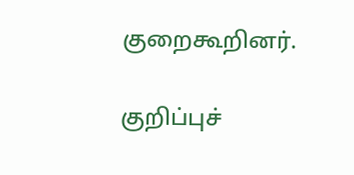குறைகூறினர்.

குறிப்புச்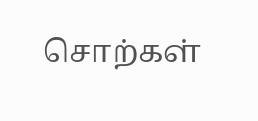சொற்கள்